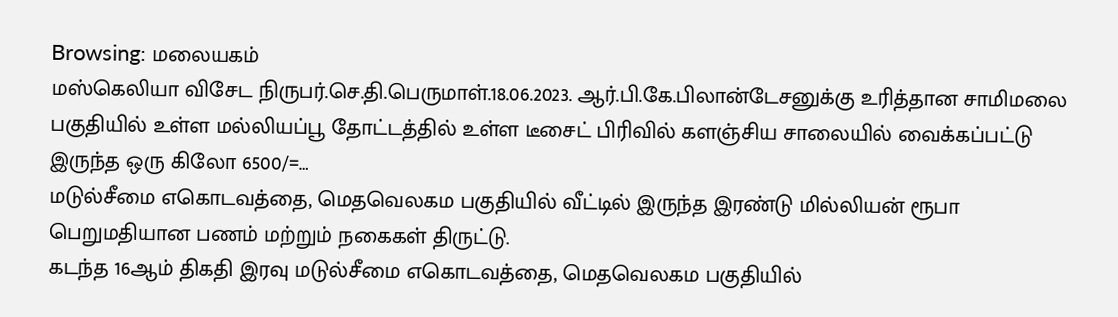Browsing: மலையகம்
மஸ்கெலியா விசேட நிருபர்.செ.தி.பெருமாள்.18.06.2023. ஆர்.பி.கே.பிலான்டேசனுக்கு உரித்தான சாமிமலை பகுதியில் உள்ள மல்லியப்பூ தோட்டத்தில் உள்ள டீசைட் பிரிவில் களஞ்சிய சாலையில் வைக்கப்பட்டு இருந்த ஒரு கிலோ 6500/=…
மடுல்சீமை எகொடவத்தை, மெதவெலகம பகுதியில் வீட்டில் இருந்த இரண்டு மில்லியன் ரூபா பெறுமதியான பணம் மற்றும் நகைகள் திருட்டு.
கடந்த 16ஆம் திகதி இரவு மடுல்சீமை எகொடவத்தை, மெதவெலகம பகுதியில்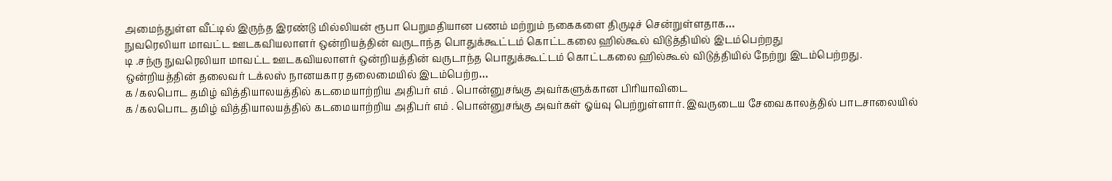அமைந்துள்ள வீட்டில் இருந்த இரண்டு மில்லியன் ரூபா பெறுமதியான பணம் மற்றும் நகைகளை திருடிச் சென்றுள்ளதாக…
நுவரெலியா மாவட்ட ஊடகவியலாளர் ஒன்றியத்தின் வருடாந்த பொதுக்கூட்டம் கொட்டகலை ஹில்கூல் விடுத்தியில் இடம்பெற்றது
டி .சந்ரு நுவரெலியா மாவட்ட ஊடகவியலாளர் ஒன்றியத்தின் வருடாந்த பொதுக்கூட்டம் கொட்டகலை ஹில்கூல் விடுத்தியில் நேற்று இடம்பெற்றது. ஒன்றியத்தின் தலைவர் டக்லஸ் நானயகார தலைமையில் இடம்பெற்ற…
க /கலபொட தமிழ் வித்தியாலயத்தில் கடமையாற்றிய அதிபர் எம் . பொன்னுசங்கு அவர்களுக்கான பிரியாவிடை
க /கலபொட தமிழ் வித்தியாலயத்தில் கடமையாற்றிய அதிபர் எம் . பொன்னுசங்கு அவர்கள் ஓய்வு பெற்றுள்ளார். இவருடைய சேவைகாலத்தில் பாடசாலையில்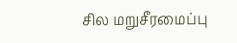சில மறுசீரமைப்பு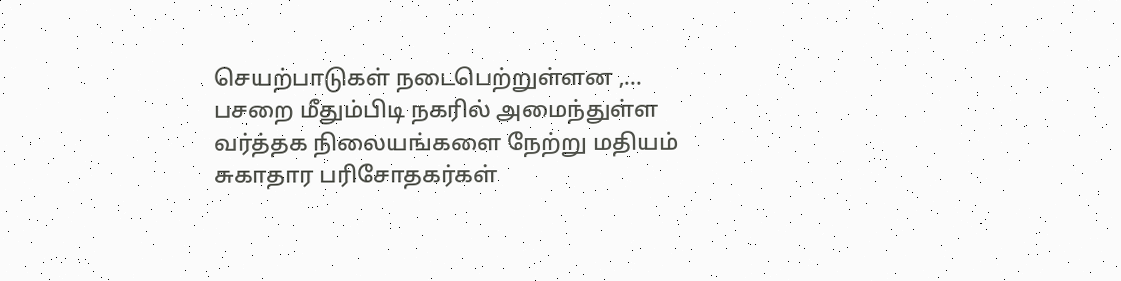செயற்பாடுகள் நடைபெற்றுள்ளன ,…
பசறை மீதும்பிடி நகரில் அமைந்துள்ள வர்த்தக நிலையங்களை நேற்று மதியம் சுகாதார பரிசோதகர்கள்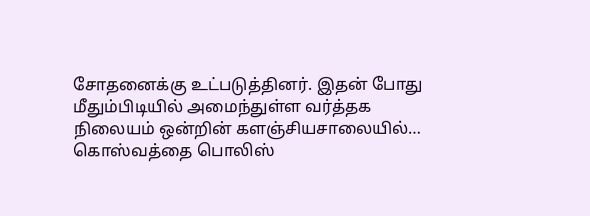சோதனைக்கு உட்படுத்தினர். இதன் போது மீதும்பிடியில் அமைந்துள்ள வர்த்தக நிலையம் ஒன்றின் களஞ்சியசாலையில்…
கொஸ்வத்தை பொலிஸ்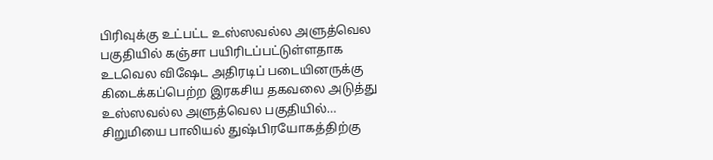பிரிவுக்கு உட்பட்ட உஸ்ஸவல்ல அளுத்வெல பகுதியில் கஞ்சா பயிரிடப்பட்டுள்ளதாக உடவெல விஷேட அதிரடிப் படையினருக்கு கிடைக்கப்பெற்ற இரகசிய தகவலை அடுத்து உஸ்ஸவல்ல அளுத்வெல பகுதியில்…
சிறுமியை பாலியல் துஷ்பிரயோகத்திற்கு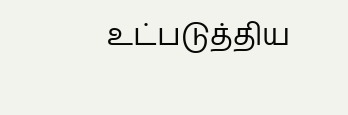உட்படுத்திய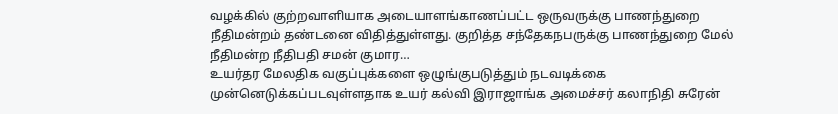வழக்கில் குற்றவாளியாக அடையாளங்காணப்பட்ட ஒருவருக்கு பாணந்துறை நீதிமன்றம் தண்டனை விதித்துள்ளது. குறித்த சந்தேகநபருக்கு பாணந்துறை மேல் நீதிமன்ற நீதிபதி சமன் குமார…
உயர்தர மேலதிக வகுப்புக்களை ஒழுங்குபடுத்தும் நடவடிக்கை முன்னெடுக்கப்படவுள்ளதாக உயர் கல்வி இராஜாங்க அமைச்சர் கலாநிதி சுரேன்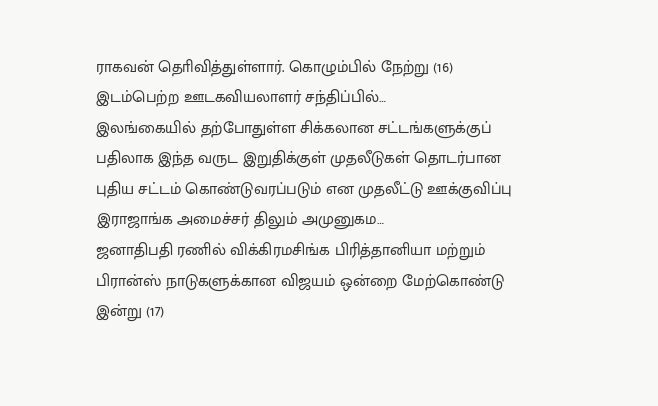ராகவன் தொிவித்துள்ளார். கொழும்பில் நேற்று (16) இடம்பெற்ற ஊடகவியலாளர் சந்திப்பில்…
இலங்கையில் தற்போதுள்ள சிக்கலான சட்டங்களுக்குப் பதிலாக இந்த வருட இறுதிக்குள் முதலீடுகள் தொடர்பான புதிய சட்டம் கொண்டுவரப்படும் என முதலீட்டு ஊக்குவிப்பு இராஜாங்க அமைச்சர் திலும் அமுனுகம…
ஜனாதிபதி ரணில் விக்கிரமசிங்க பிரித்தானியா மற்றும் பிரான்ஸ் நாடுகளுக்கான விஜயம் ஒன்றை மேற்கொண்டு இன்று (17)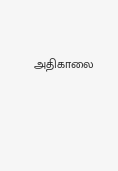அதிகாலை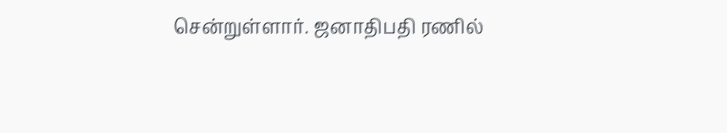சென்றுள்ளார். ஜனாதிபதி ரணில்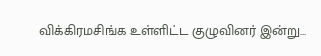விக்கிரமசிங்க உள்ளிட்ட குழுவினர் இன்று…